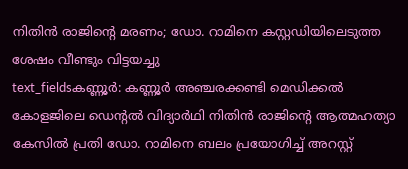നിതിൻ രാജിന്റെ മരണം; ഡോ. റാമിനെ കസ്റ്റഡിയിലെടുത്ത ശേഷം വീണ്ടും വിട്ടയച്ചു
text_fieldsകണ്ണൂർ: കണ്ണൂർ അഞ്ചരക്കണ്ടി മെഡിക്കൽ കോളജിലെ ഡെന്റൽ വിദ്യാർഥി നിതിൻ രാജിന്റെ ആത്മഹത്യാ കേസിൽ പ്രതി ഡോ. റാമിനെ ബലം പ്രയോഗിച്ച് അറസ്റ്റ്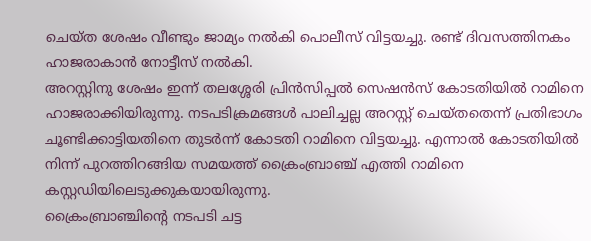ചെയ്ത ശേഷം വീണ്ടും ജാമ്യം നൽകി പൊലീസ് വിട്ടയച്ചു. രണ്ട് ദിവസത്തിനകം ഹാജരാകാൻ നോട്ടീസ് നൽകി.
അറസ്റ്റിനു ശേഷം ഇന്ന് തലശ്ശേരി പ്രിൻസിപ്പൽ സെഷൻസ് കോടതിയിൽ റാമിനെ ഹാജരാക്കിയിരുന്നു. നടപടിക്രമങ്ങൾ പാലിച്ചല്ല അറസ്റ്റ് ചെയ്തതെന്ന് പ്രതിഭാഗം ചൂണ്ടിക്കാട്ടിയതിനെ തുടർന്ന് കോടതി റാമിനെ വിട്ടയച്ചു. എന്നാൽ കോടതിയിൽ നിന്ന് പുറത്തിറങ്ങിയ സമയത്ത് ക്രൈംബ്രാഞ്ച് എത്തി റാമിനെ കസ്റ്റഡിയിലെടുക്കുകയായിരുന്നു.
ക്രൈംബ്രാഞ്ചിന്റെ നടപടി ചട്ട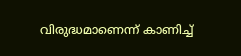വിരുദ്ധമാണെന്ന് കാണിച്ച്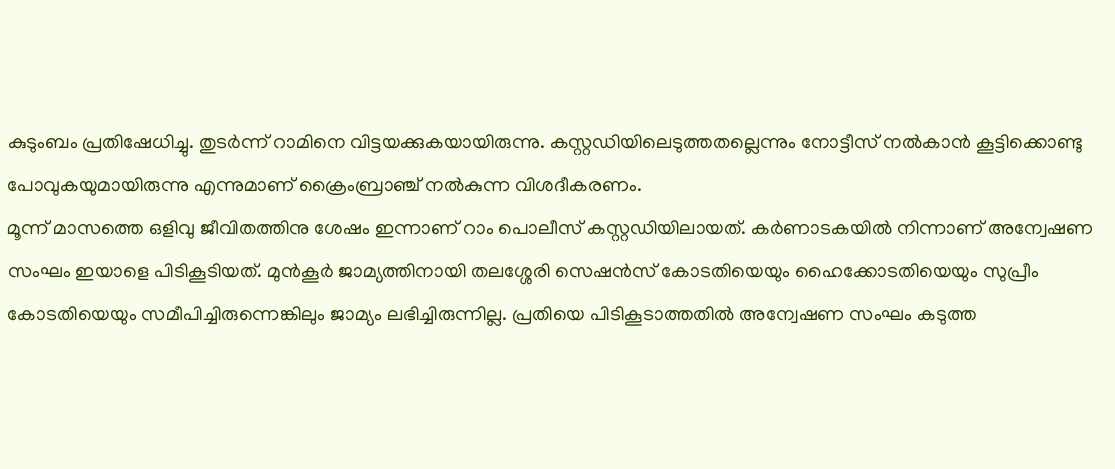കുടുംബം പ്രതിഷേധിച്ചു. തുടർന്ന് റാമിനെ വിട്ടയക്കുകയായിരുന്നു. കസ്റ്റഡിയിലെടുത്തതല്ലെന്നും നോട്ടീസ് നൽകാൻ കൂട്ടിക്കൊണ്ടു പോവുകയുമായിരുന്നു എന്നുമാണ് ക്രൈംബ്രാഞ്ച് നൽകുന്ന വിശദീകരണം.
മൂന്ന് മാസത്തെ ഒളിവു ജീവിതത്തിനു ശേഷം ഇന്നാണ് റാം പൊലീസ് കസ്റ്റഡിയിലായത്. കർണാടകയിൽ നിന്നാണ് അന്വേഷണ സംഘം ഇയാളെ പിടികൂടിയത്. മുൻകൂർ ജാമ്യത്തിനായി തലശ്ശേരി സെഷൻസ് കോടതിയെയും ഹൈക്കോടതിയെയും സുപ്രീം കോടതിയെയും സമീപിച്ചിരുന്നെങ്കിലും ജാമ്യം ലഭിച്ചിരുന്നില്ല. പ്രതിയെ പിടികൂടാത്തതിൽ അന്വേഷണ സംഘം കടുത്ത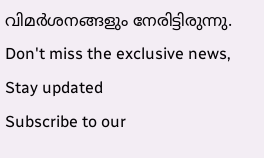വിമർശനങ്ങളും നേരിട്ടിരുന്നു.
Don't miss the exclusive news, Stay updated
Subscribe to our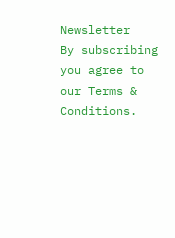Newsletter
By subscribing you agree to our Terms & Conditions.